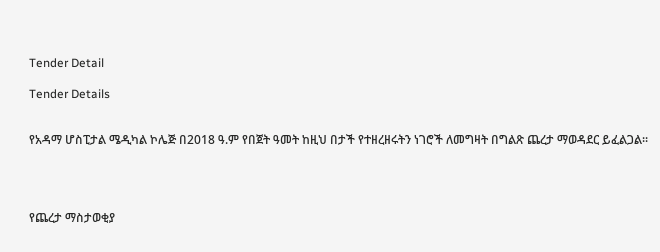Tender Detail

Tender Details


የአዳማ ሆስፒታል ሜዲካል ኮሌጅ በ2018 ዓ.ም የበጀት ዓመት ከዚህ በታች የተዘረዘሩትን ነገሮች ለመግዛት በግልጽ ጨረታ ማወዳደር ይፈልጋል፡፡




የጨረታ ማስታወቂያ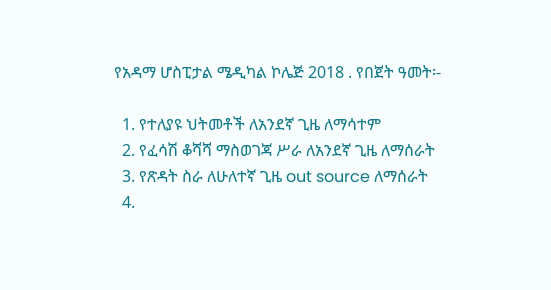የአዳማ ሆስፒታል ሜዲካል ኮሌጅ 2018 . የበጀት ዓመት፡-

  1. የተለያዩ ህትመቶች ለአንደኛ ጊዜ ለማሳተም
  2. የፈሳሽ ቆሻሻ ማስወገጃ ሥራ ለአንደኛ ጊዜ ለማሰራት
  3. የጽዳት ስራ ለሁለተኛ ጊዜ out source ለማሰራት
  4.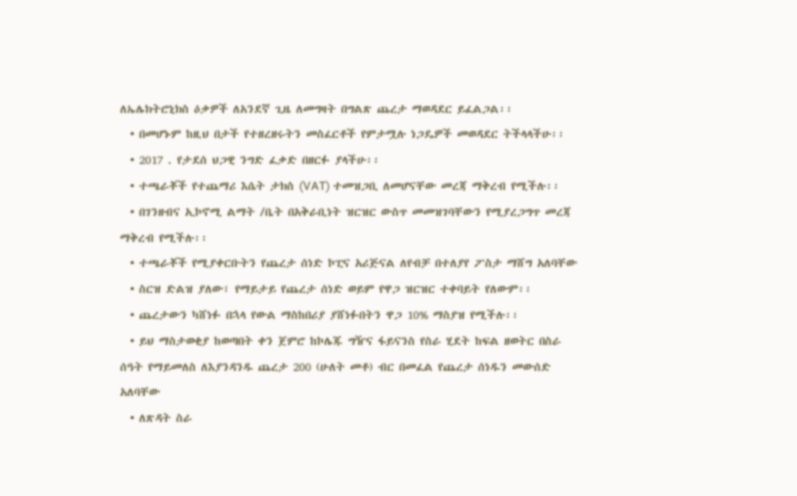ለኤሌክትሮኒክስ ዕቃዎች ለአንደኛ ጊዜ ለመግዛት በግልጽ ጨረታ ማወዳደር ይፈልጋል፡፡
  • በመሆኑም ከዚህ በታች የተዘረዘሩትን መስፈርቶች የምታሟሉ ነጋዴዎች መወዳደር ትችላላችሁ፡፡
  • 2017 . የታደሰ ህጋዊ ንግድ ፈቃድ በዘርፉ ያላችሁ፡፡
  • ተጫራቾች የተጨማሪ እሴት ታክስ (VAT) ተመዝጋቢ ለመሆናቸው መረጃ ማቅረብ የሚችሉ፡፡
  • በገንዘብና ኢኮኖሚ ልማት /ቤት በአቅራቢነት ዝርዝር ውስጥ መመዝገባቸውን የሚያረጋግጥ መረጃ ማቅረብ የሚችሉ፡፡
  • ተጫራቾች የሚያቀርቡትን የጨረታ ሰነድ ኮፒና አሪጅናል ለየብቻ በተለያየ ፖስታ ማሸግ አለባቸው
  • ስርዝ ድልዝ ያለው፣ የማይታይ የጨረታ ሰነድ ወይም የዋጋ ዝርዝር ተቀባይት የለውም፡፡
  • ጨረታውን ካሸነፉ በኋላ የውል ማስከበሪያ ያሸነፉበትን ዋጋ 10% ማስያዝ የሚችሉ፡፡
  • ይህ ማስታወቂያ ከወጣበት ቀን ጀምሮ ከኮሌጁ ግዥና ፋይናንስ የስራ ሂደት ከፍል ዘወትር በስራ ሰዓት የማይመለስ ለእያንዳንዱ ጨረታ 200 (ሁለት መቶ) ብር በመፈል የጨረታ ሰነዱን መውሰድ አለባቸው
  • ለጽዳት ስራ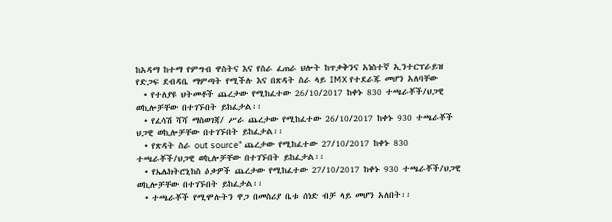ከአዳማ ከተማ የምግብ ዋስትና እና የስራ ፈጠራ ህሎት ከጥቃቅንና አነስተኛ ኢንተርፕራይዝ የድጋፍ ደብዳቤ ማምጣት የሚችሉ እና በጽዳት ስራ ላይ IMX የተደራጁ መሆን አለባቸው
  • የተለያዩ ህትመቶች ጨረታው የሚከፈተው 26/10/2017 ከቀኑ 830 ተጫራቾች/ህጋዊ ወኪሎቻቸው በተገኙበት ይከፈታል፡፡
  • የፈሳሽ ሻሻ ማስወገጃ/ ሥራ ጨረታው የሚከፈተው 26/10/2017 ከቀኑ 930 ተጫራቾች ህጋዊ ወኪሎቻቸው በተገኙበት ይከፈታል፡፡
  • የጽዳት ስራ out source" ጨረታው የሚከፈተው 27/10/2017 ከቀኑ 830 ተጫራቾች/ህጋዊ ወኪሎቻቸው በተገኙበት ይከፈታል፡፡
  • የኤሌክትሮኒከስ ዕቃዎች ጨረታው የሚከፈተው 27/10/2017 ከቀኑ 930 ተጫራቾች/ህጋዊ ወኪሎቻቸው በተገኙበት ይከፈታል፡፡
  • ተጫራቾች የሚሞሉትን ዋጋ በመስሪያ ቤቱ ሰነድ ብቻ ላይ መሆን አለበት፡፡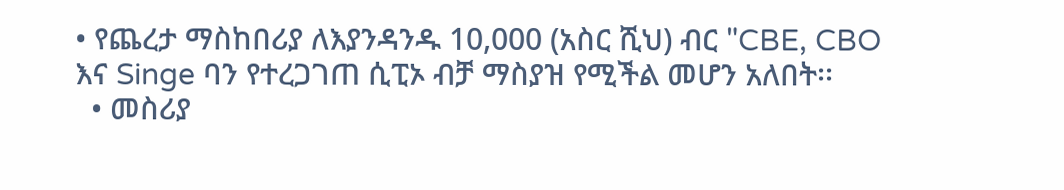• የጨረታ ማስከበሪያ ለእያንዳንዱ 10,000 (አስር ሺህ) ብር "CBE, CBO እና Singe ባን የተረጋገጠ ሲፒኦ ብቻ ማስያዝ የሚችል መሆን አለበት፡፡
  • መስሪያ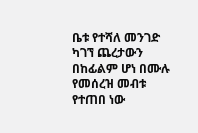ቤቱ የተሻለ መንገድ ካገኘ ጨረታውን በከፊልም ሆነ በሙሉ የመሰረዝ መብቱ የተጠበ ነው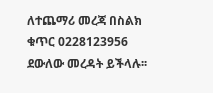ለተጨማሪ መረጃ በስልክ ቁጥር 0228123956 ደውለው መረዳት ይችላሉ፡፡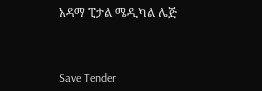አዳማ ፒታል ሜዲካል ሌጅ



Save Tender